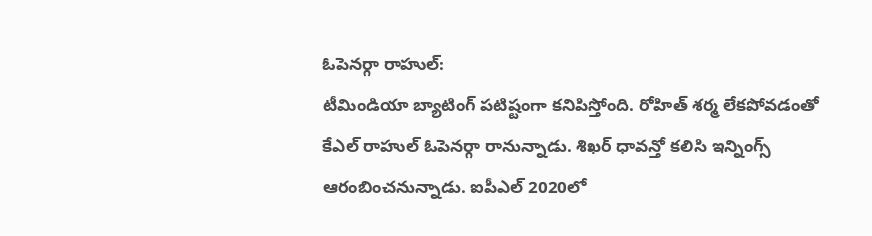ఓపెనర్గా రాహుల్:
టీమిండియా బ్యాటింగ్ పటిష్టంగా కనిపిస్తోంది. రోహిత్ శర్మ లేకపోవడంతో కేఎల్ రాహుల్ ఓపెనర్గా రానున్నాడు. శిఖర్ ధావన్తో కలిసి ఇన్నింగ్స్ ఆరంబించనున్నాడు. ఐపీఎల్ 2020లో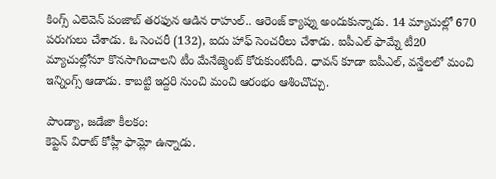కింగ్స్ ఎలెవెన్ పంజాబ్ తరఫున ఆడిన రాహుల్.. ఆరెంజ్ క్యాప్ను అందుకున్నాడు. 14 మ్యాచుల్లో 670 పరుగులు చేశాడు. ఓ సెంచరీ (132), ఐదు హాఫ్ సెంచరీలు చేశాడు. ఐపీఎల్ ఫామ్నే టీ20 మ్యాచుల్లోనూ కొనసాగించాలని టీం మేనేజ్మెంట్ కోరుకుంటోంది. ధావన్ కూడా ఐపీఎల్, వన్డేలలో మంచి ఇన్నింగ్స్ ఆడాడు. కాబట్టి ఇద్దరి నుంచి మంచి ఆరంభం ఆశించొచ్చు.

పాండ్యా, జడేజా కీలకం:
కెప్టెన్ విరాట్ కోహ్లీ ఫామ్లో ఉన్నాడు.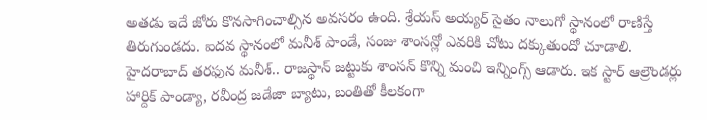అతడు ఇదే జోరు కొనసాగించాల్సిన అవసరం ఉంది. శ్రేయస్ అయ్యర్ సైతం నాలుగో స్థానంలో రాణిస్తే తిరుగుండదు. ఐదవ స్థానంలో మనీశ్ పాండే, సంజు శాంసన్లో ఎవరికి చోటు దక్కుతుందో చూడాలి. హైదరాబాద్ తరఫున మనీశ్.. రాజస్థాన్ జట్టుకు శాంసన్ కొన్ని మంచి ఇన్నింగ్స్ ఆడారు. ఇక స్టార్ ఆల్రౌండర్లు హార్దిక్ పాండ్యా, రవీంద్ర జడేజా బ్యాటు, బంతితో కీలకంగా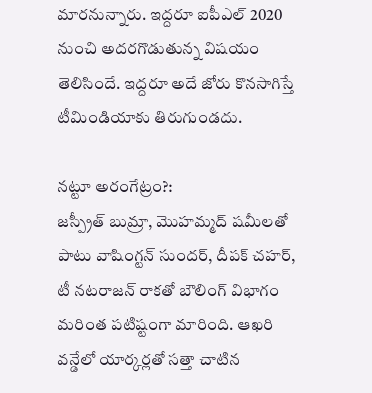మారనున్నారు. ఇద్దరూ ఐపీఎల్ 2020 నుంచి అదరగొడుతున్న విషయం తెలిసిందే. ఇద్దరూ అదే జోరు కొనసాగిస్తే టీమిండియాకు తిరుగుండదు.

నట్టూ అరంగేట్రం?:
జస్ప్రీత్ బుమ్రా, మొహమ్మద్ షమీలతో పాటు వాషింగ్టన్ సుందర్, దీపక్ చహర్, టీ నటరాజన్ రాకతో బౌలింగ్ విభాగం మరింత పటిష్టంగా మారింది. ఆఖరి వన్డేలో యార్కర్లతో సత్తా చాటిన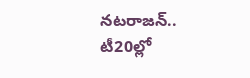నటరాజన్.. టీ20ల్లో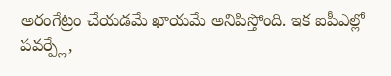అరంగేట్రం చేయడమే ఖాయమే అనిపిస్తోంది. ఇక ఐపీఎల్లో పవర్ప్లే,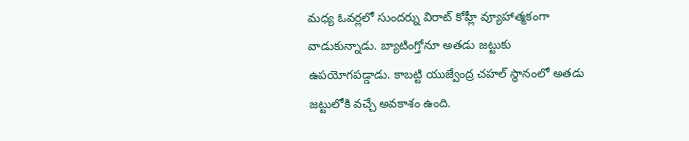మధ్య ఓవర్లలో సుందర్ను విరాట్ కోహ్లీ వ్యూహాత్మకంగా వాడుకున్నాడు. బ్యాటింగ్తోనూ అతడు జట్టుకు ఉపయోగపడ్డాడు. కాబట్టి యుజ్వేంద్ర చహల్ స్థానంలో అతడు జట్టులోకి వచ్చే అవకాశం ఉంది.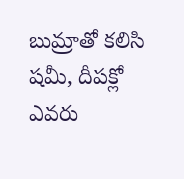బుమ్రాతో కలిసి షమీ, దీపక్లో ఎవరు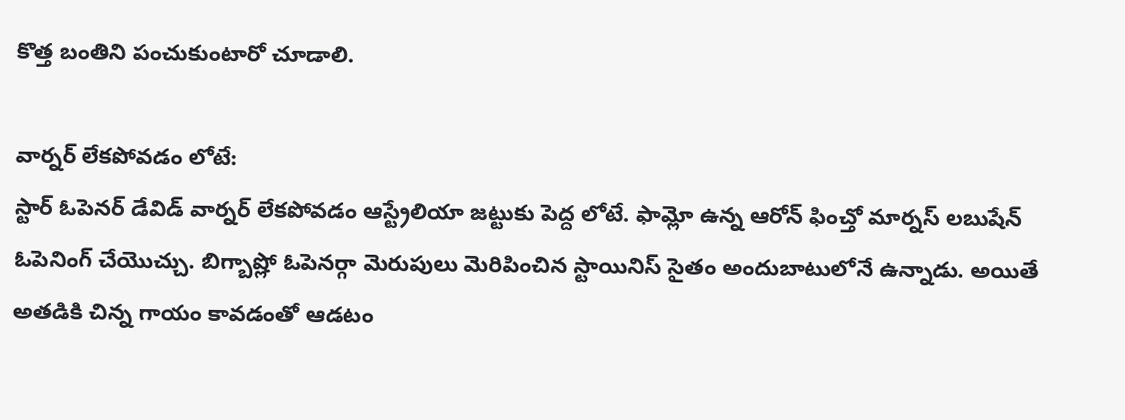కొత్త బంతిని పంచుకుంటారో చూడాలి.

వార్నర్ లేకపోవడం లోటే:
స్టార్ ఓపెనర్ డేవిడ్ వార్నర్ లేకపోవడం ఆస్ట్రేలియా జట్టుకు పెద్ద లోటే. ఫామ్లో ఉన్న ఆరోన్ ఫించ్తో మార్నస్ లబుషేన్ ఓపెనింగ్ చేయొచ్చు. బిగ్బాష్లో ఓపెనర్గా మెరుపులు మెరిపించిన స్టాయినిస్ సైతం అందుబాటులోనే ఉన్నాడు. అయితే అతడికి చిన్న గాయం కావడంతో ఆడటం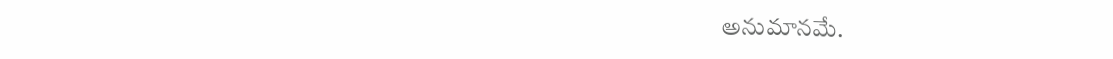అనుమానమే.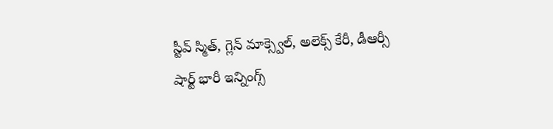స్టీవ్ స్మిత్, గ్లెన్ మాక్స్వెల్, అలెక్స్ కేరీ, డీఆర్సీ షార్ట్ భారీ ఇన్నింగ్స్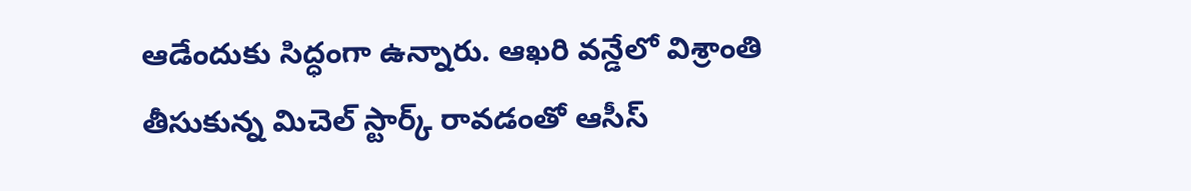ఆడేందుకు సిద్ధంగా ఉన్నారు. ఆఖరి వన్డేలో విశ్రాంతి తీసుకున్న మిచెల్ స్టార్క్ రావడంతో ఆసీస్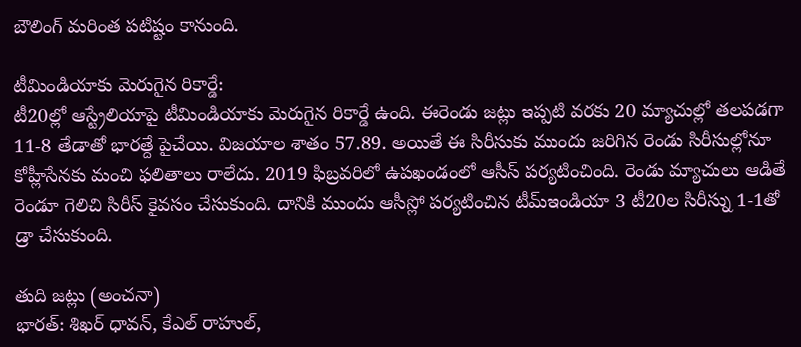బౌలింగ్ మరింత పటిష్టం కానుంది.

టీమిండియాకు మెరుగైన రికార్డే:
టీ20ల్లో ఆస్ట్రేలియాపై టీమిండియాకు మెరుగైన రికార్డే ఉంది. ఈరెండు జట్లు ఇప్పటి వరకు 20 మ్యాచుల్లో తలపడగా 11-8 తేడాతో భారత్దే పైచేయి. విజయాల శాతం 57.89. అయితే ఈ సిరీసుకు ముందు జరిగిన రెండు సిరీసుల్లోనూ కోహ్లీసేనకు మంచి ఫలితాలు రాలేదు. 2019 ఫిబ్రవరిలో ఉపఖండంలో ఆసీస్ పర్యటించింది. రెండు మ్యాచులు ఆడితే రెండూ గెలిచి సిరీస్ కైవసం చేసుకుంది. దానికి ముందు ఆసీస్లో పర్యటించిన టీమ్ఇండియా 3 టీ20ల సిరీస్ను 1-1తో డ్రా చేసుకుంది.

తుది జట్లు (అంచనా)
భారత్: శిఖర్ ధావన్, కేఎల్ రాహుల్,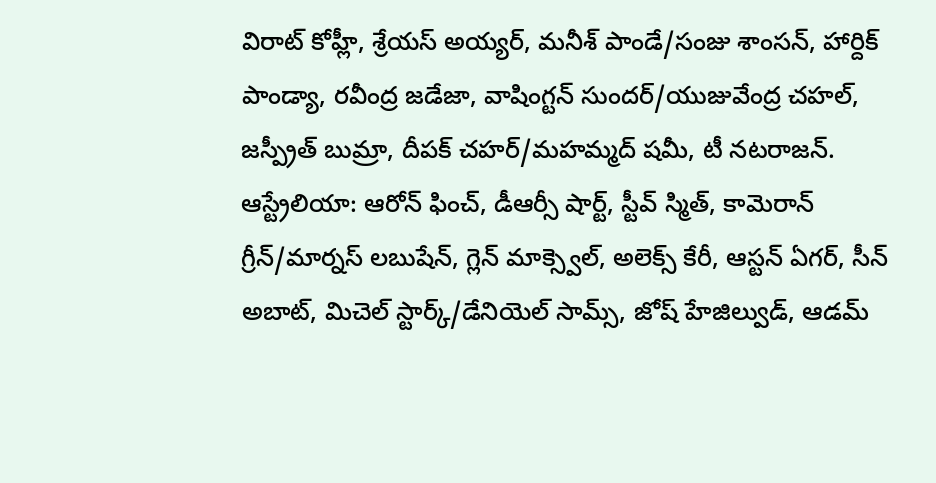విరాట్ కోహ్లీ, శ్రేయస్ అయ్యర్, మనీశ్ పాండే/సంజు శాంసన్, హార్దిక్ పాండ్యా, రవీంద్ర జడేజా, వాషింగ్టన్ సుందర్/యుజువేంద్ర చహల్, జస్ప్రీత్ బుమ్రా, దీపక్ చహర్/మహమ్మద్ షమీ, టీ నటరాజన్.
ఆస్ట్రేలియా: ఆరోన్ ఫించ్, డీఆర్సీ షార్ట్, స్టీవ్ స్మిత్, కామెరాన్ గ్రీన్/మార్నస్ లబుషేన్, గ్లెన్ మాక్స్వెల్, అలెక్స్ కేరీ, ఆస్టన్ ఏగర్, సీన్ అబాట్, మిచెల్ స్టార్క్/డేనియెల్ సామ్స్, జోష్ హేజిల్వుడ్, ఆడమ్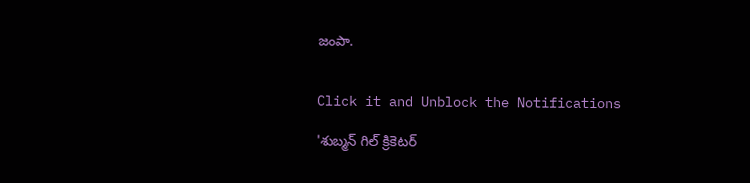జంపా.


Click it and Unblock the Notifications

'శుబ్మన్ గిల్ క్రికెటర్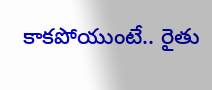కాకపోయుంటే.. రైతు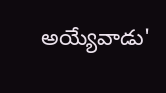అయ్యేవాడు'